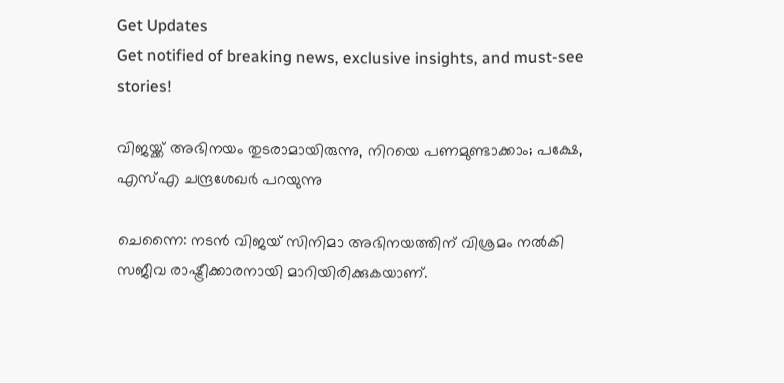Get Updates
Get notified of breaking news, exclusive insights, and must-see stories!

വിജയ്ക്ക് അഭിനയം തുടരാമായിരുന്നു, നിറയെ പണമുണ്ടാക്കാം; പക്ഷേ, എസ്എ ചന്ദ്രശേഖര്‍ പറയുന്നു

ചെന്നൈ: നടന്‍ വിജയ് സിനിമാ അഭിനയത്തിന് വിശ്രമം നല്‍കി സജീവ രാഷ്ട്രീക്കാരനായി മാറിയിരിക്കുകയാണ്.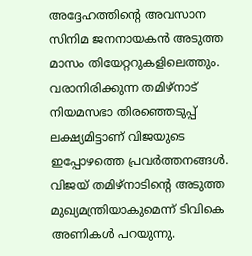അദ്ദേഹത്തിന്റെ അവസാന സിനിമ ജനനായകന്‍ അടുത്ത മാസം തിയേറ്ററുകളിലെത്തും. വരാനിരിക്കുന്ന തമിഴ്‌നാട് നിയമസഭാ തിരഞ്ഞെടുപ്പ് ലക്ഷ്യമിട്ടാണ് വിജയുടെ ഇപ്പോഴത്തെ പ്രവര്‍ത്തനങ്ങള്‍. വിജയ് തമിഴ്‌നാടിന്റെ അടുത്ത മുഖ്യമന്ത്രിയാകുമെന്ന് ടിവികെ അണികള്‍ പറയുന്നു.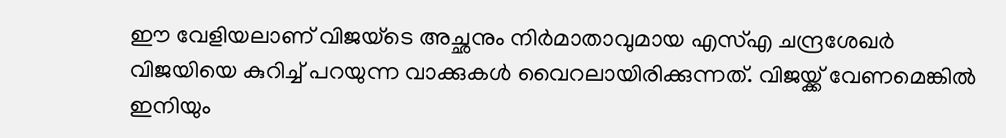ഈ വേളിയലാണ് വിജയ്‌ടെ അച്ഛനും നിര്‍മാതാവുമായ എസ്എ ചന്ദ്രശേഖര്‍ വിജയിയെ കുറിച്ച് പറയുന്ന വാക്കുകള്‍ വൈറലായിരിക്കുന്നത്. വിജയ്ക്ക് വേണമെങ്കില്‍ ഇനിയും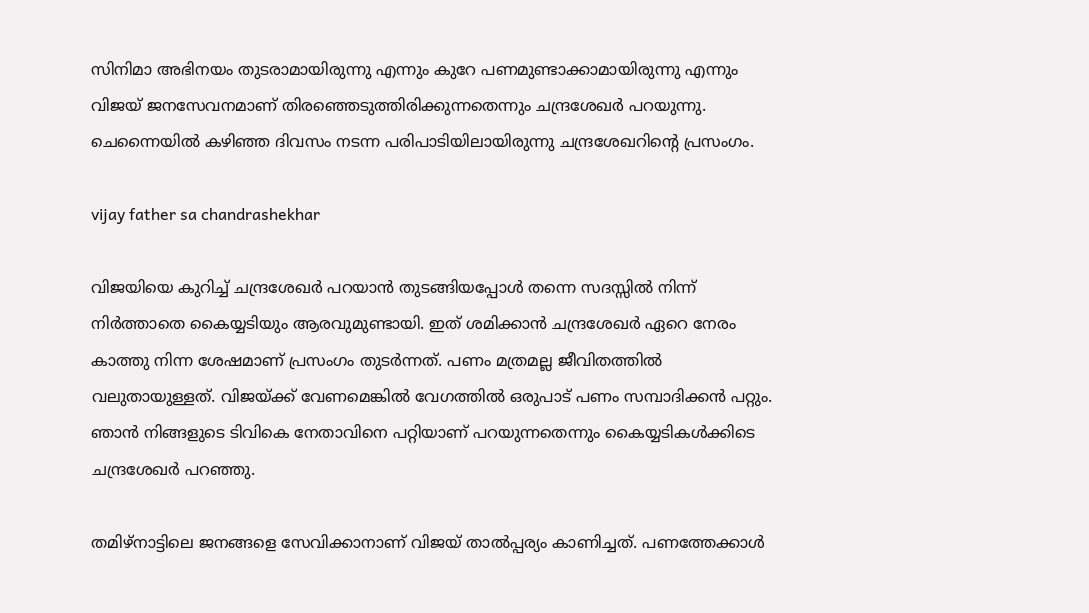സിനിമാ അഭിനയം തുടരാമായിരുന്നു എന്നും കുറേ പണമുണ്ടാക്കാമായിരുന്നു എന്നും വിജയ് ജനസേവനമാണ് തിരഞ്ഞെടുത്തിരിക്കുന്നതെന്നും ചന്ദ്രശേഖര്‍ പറയുന്നു. ചെന്നൈയില്‍ കഴിഞ്ഞ ദിവസം നടന്ന പരിപാടിയിലായിരുന്നു ചന്ദ്രശേഖറിന്റെ പ്രസംഗം.

vijay father sa chandrashekhar

വിജയിയെ കുറിച്ച് ചന്ദ്രശേഖര്‍ പറയാന്‍ തുടങ്ങിയപ്പോള്‍ തന്നെ സദസ്സില്‍ നിന്ന് നിര്‍ത്താതെ കൈയ്യടിയും ആരവുമുണ്ടായി. ഇത് ശമിക്കാന്‍ ചന്ദ്രശേഖര്‍ ഏറെ നേരം കാത്തു നിന്ന ശേഷമാണ് പ്രസംഗം തുടര്‍ന്നത്. പണം മത്രമല്ല ജീവിതത്തില്‍ വലുതായുള്ളത്. വിജയ്ക്ക് വേണമെങ്കില്‍ വേഗത്തില്‍ ഒരുപാട് പണം സമ്പാദിക്കന്‍ പറ്റും. ഞാന്‍ നിങ്ങളുടെ ടിവികെ നേതാവിനെ പറ്റിയാണ് പറയുന്നതെന്നും കൈയ്യടികള്‍ക്കിടെ ചന്ദ്രശേഖര്‍ പറഞ്ഞു.

തമിഴ്‌നാട്ടിലെ ജനങ്ങളെ സേവിക്കാനാണ് വിജയ് താല്‍പ്പര്യം കാണിച്ചത്. പണത്തേക്കാള്‍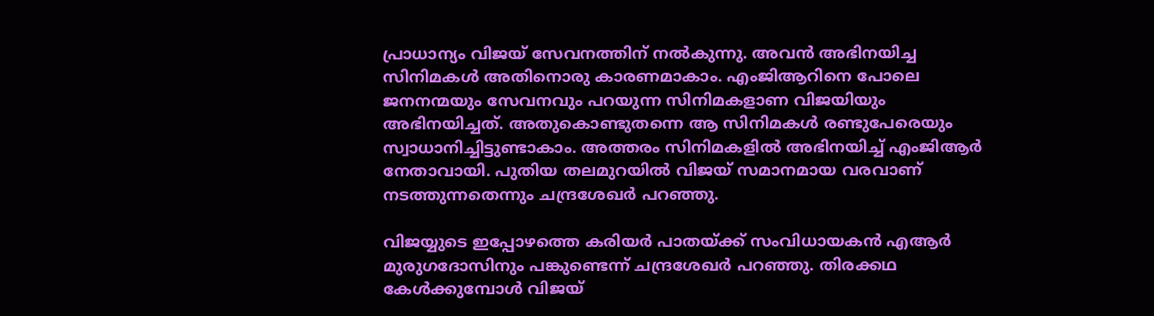പ്രാധാന്യം വിജയ് സേവനത്തിന് നല്‍കുന്നു. അവന്‍ അഭിനയിച്ച സിനിമകള്‍ അതിനൊരു കാരണമാകാം. എംജിആറിനെ പോലെ ജനനന്മയും സേവനവും പറയുന്ന സിനിമകളാണ വിജയിയും അഭിനയിച്ചത്. അതുകൊണ്ടുതന്നെ ആ സിനിമകള്‍ രണ്ടുപേരെയും സ്വാധാനിച്ചിട്ടുണ്ടാകാം. അത്തരം സിനിമകളില്‍ അഭിനയിച്ച് എംജിആര്‍ നേതാവായി. പുതിയ തലമുറയില്‍ വിജയ് സമാനമായ വരവാണ് നടത്തുന്നതെന്നും ചന്ദ്രശേഖര്‍ പറഞ്ഞു.

വിജയ്യുടെ ഇപ്പോഴത്തെ കരിയര്‍ പാതയ്ക്ക് സംവിധായകന്‍ എആര്‍ മുരുഗദോസിനും പങ്കുണ്ടെന്ന് ചന്ദ്രശേഖര്‍ പറഞ്ഞു. തിരക്കഥ കേള്‍ക്കുമ്പോള്‍ വിജയ്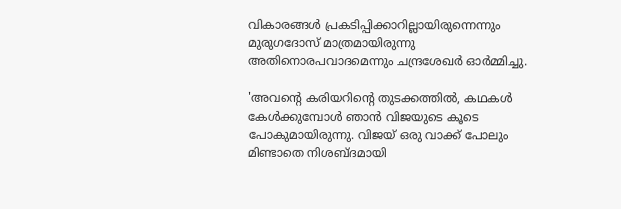വികാരങ്ങള്‍ പ്രകടിപ്പിക്കാറില്ലായിരുന്നെന്നും മുരുഗദോസ് മാത്രമായിരുന്നു അതിനൊരപവാദമെന്നും ചന്ദ്രശേഖര്‍ ഓര്‍മ്മിച്ചു.

'അവന്റെ കരിയറിന്റെ തുടക്കത്തില്‍, കഥകള്‍ കേള്‍ക്കുമ്പോള്‍ ഞാന്‍ വിജയുടെ കൂടെ പോകുമായിരുന്നു. വിജയ് ഒരു വാക്ക് പോലും മിണ്ടാതെ നിശബ്ദമായി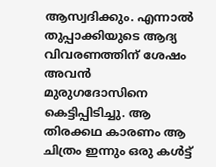ആസ്വദിക്കും. എന്നാല്‍ തുപ്പാക്കിയുടെ ആദ്യ വിവരണത്തിന് ശേഷം അവന്‍ മുരുഗദോസിനെ കെട്ടിപ്പിടിച്ചു. ആ തിരക്കഥ കാരണം ആ ചിത്രം ഇന്നും ഒരു കള്‍ട്ട്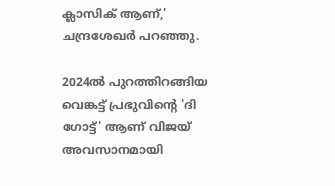ക്ലാസിക് ആണ്,' ചന്ദ്രശേഖര്‍ പറഞ്ഞു.

2024ല്‍ പുറത്തിറങ്ങിയ വെങ്കട്ട് പ്രഭുവിന്റെ 'ദി ഗോട്ട്' ആണ് വിജയ് അവസാനമായി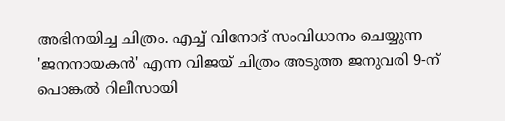അഭിനയിച്ച ചിത്രം. എച്ച് വിനോദ് സംവിധാനം ചെയ്യുന്ന 'ജനനായകന്‍' എന്ന വിജയ് ചിത്രം അടുത്ത ജനുവരി 9-ന് പൊങ്കല്‍ റിലീസായി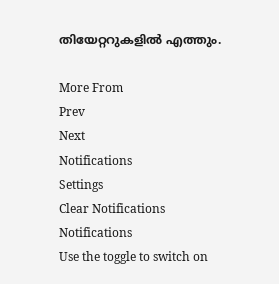തിയേറ്ററുകളില്‍ എത്തും.

More From
Prev
Next
Notifications
Settings
Clear Notifications
Notifications
Use the toggle to switch on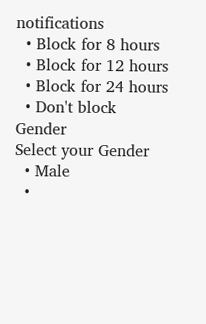notifications
  • Block for 8 hours
  • Block for 12 hours
  • Block for 24 hours
  • Don't block
Gender
Select your Gender
  • Male
  •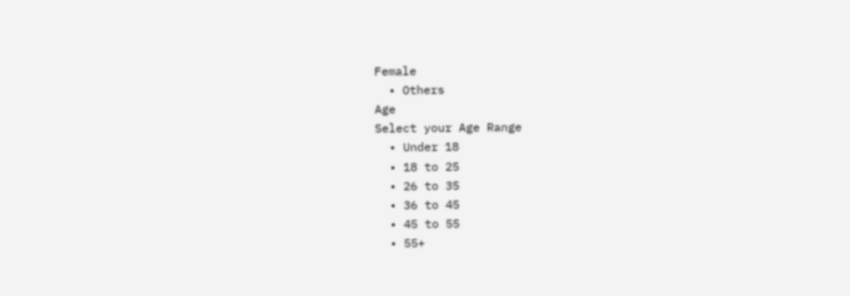Female
  • Others
Age
Select your Age Range
  • Under 18
  • 18 to 25
  • 26 to 35
  • 36 to 45
  • 45 to 55
  • 55+